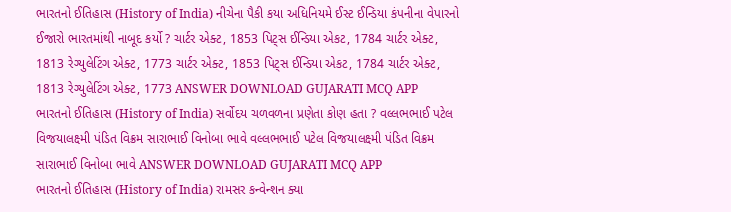ભારતનો ઈતિહાસ (History of India) નીચેના પૈકી કયા અધિનિયમે ઈસ્ટ ઈન્ડિયા કંપનીના વેપારનો ઈજારો ભારતમાંથી નાબૂદ કર્યો ? ચાર્ટર એક્ટ, 1853 પિટ્સ ઈન્ડિયા એકટ, 1784 ચાર્ટર એક્ટ, 1813 રેગ્યુલેટિંગ એક્ટ, 1773 ચાર્ટર એક્ટ, 1853 પિટ્સ ઈન્ડિયા એકટ, 1784 ચાર્ટર એક્ટ, 1813 રેગ્યુલેટિંગ એક્ટ, 1773 ANSWER DOWNLOAD GUJARATI MCQ APP
ભારતનો ઈતિહાસ (History of India) સર્વોદય ચળવળના પ્રણેતા કોણ હતા ? વલ્લભભાઈ પટેલ વિજયાલક્ષ્મી પંડિત વિક્રમ સારાભાઈ વિનોબા ભાવે વલ્લભભાઈ પટેલ વિજયાલક્ષ્મી પંડિત વિક્રમ સારાભાઈ વિનોબા ભાવે ANSWER DOWNLOAD GUJARATI MCQ APP
ભારતનો ઈતિહાસ (History of India) રામસર કન્વેન્શન ક્યા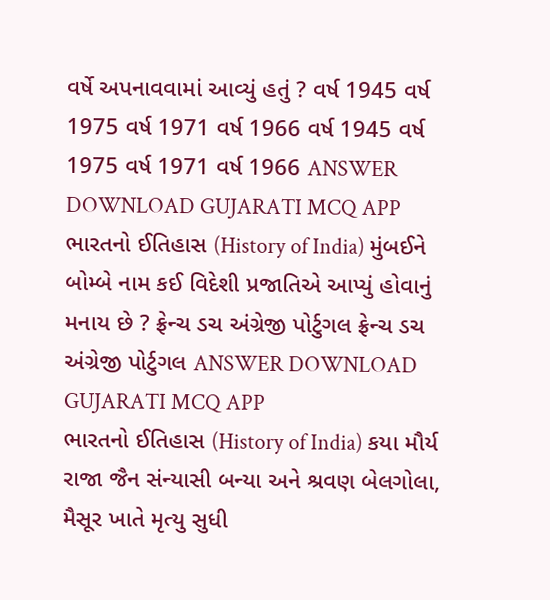વર્ષે અપનાવવામાં આવ્યું હતું ? વર્ષ 1945 વર્ષ 1975 વર્ષ 1971 વર્ષ 1966 વર્ષ 1945 વર્ષ 1975 વર્ષ 1971 વર્ષ 1966 ANSWER DOWNLOAD GUJARATI MCQ APP
ભારતનો ઈતિહાસ (History of India) મુંબઈને બોમ્બે નામ કઈ વિદેશી પ્રજાતિએ આપ્યું હોવાનું મનાય છે ? ફ્રેન્ચ ડચ અંગ્રેજી પોર્ટુગલ ફ્રેન્ચ ડચ અંગ્રેજી પોર્ટુગલ ANSWER DOWNLOAD GUJARATI MCQ APP
ભારતનો ઈતિહાસ (History of India) કયા મૌર્ય રાજા જૈન સંન્યાસી બન્યા અને શ્રવણ બેલગોલા, મૈસૂર ખાતે મૃત્યુ સુધી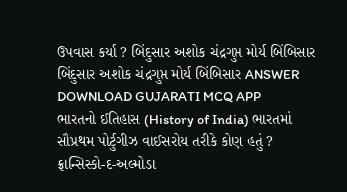ઉપવાસ કર્યા ? બિંદુસાર અશોક ચંદ્રગુપ્ત મોર્ય બિંબિસાર બિંદુસાર અશોક ચંદ્રગુપ્ત મોર્ય બિંબિસાર ANSWER DOWNLOAD GUJARATI MCQ APP
ભારતનો ઈતિહાસ (History of India) ભારતમાં સૌપ્રથમ પોર્ટુગીઝ વાઈસરોય તરીકે કોણ હતું ? ફ્રાન્સિસ્કો-દ-અલ્મોડા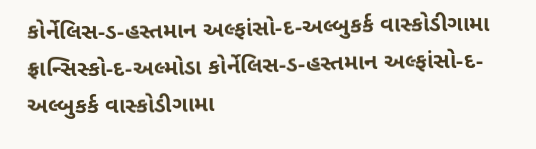કોર્નેલિસ-ડ-હસ્તમાન અલ્ફાંસો-દ-અલ્બુકર્ક વાસ્કોડીગામા ફ્રાન્સિસ્કો-દ-અલ્મોડા કોર્નેલિસ-ડ-હસ્તમાન અલ્ફાંસો-દ-અલ્બુકર્ક વાસ્કોડીગામા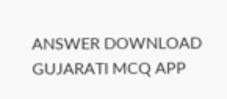ANSWER DOWNLOAD GUJARATI MCQ APP